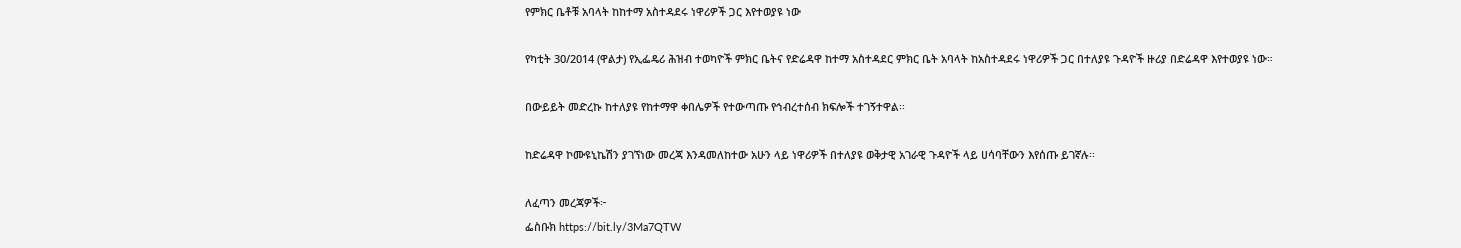የምክር ቤቶቹ አባላት ከከተማ አስተዳደሩ ነዋሪዎች ጋር እየተወያዩ ነው

የካቲት 30/2014 (ዋልታ) የኢፌዴሪ ሕዝብ ተወካዮች ምክር ቤትና የድሬዳዋ ከተማ አስተዳደር ምክር ቤት አባላት ከአስተዳደሩ ነዋሪዎች ጋር በተለያዩ ጉዳዮች ዙሪያ በድሬዳዋ እየተወያዩ ነው።

በውይይት መድረኩ ከተለያዩ የከተማዋ ቀበሌዎች የተውጣጡ የኅብረተሰብ ክፍሎች ተገኝተዋል፡፡

ከድሬዳዋ ኮሙዩኒኬሽን ያገኘነው መረጃ እንዳመለከተው አሁን ላይ ነዋሪዎች በተለያዩ ወቅታዊ አገራዊ ጉዳዮች ላይ ሀሳባቸውን እየሰጡ ይገኛሉ፡፡

ለፈጣን መረጃዎች፦
ፌስቡክ https://bit.ly/3Ma7QTW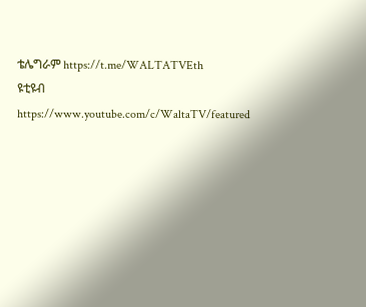ቴሌግራም https://t.me/WALTATVEth
ዩቲዩብ https://www.youtube.com/c/WaltaTV/featured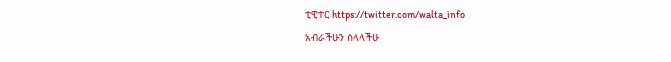ቲዊተር https://twitter.com/walta_info
አብራችሁን ስላላችሁ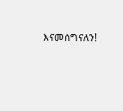እናመሰግናለን!